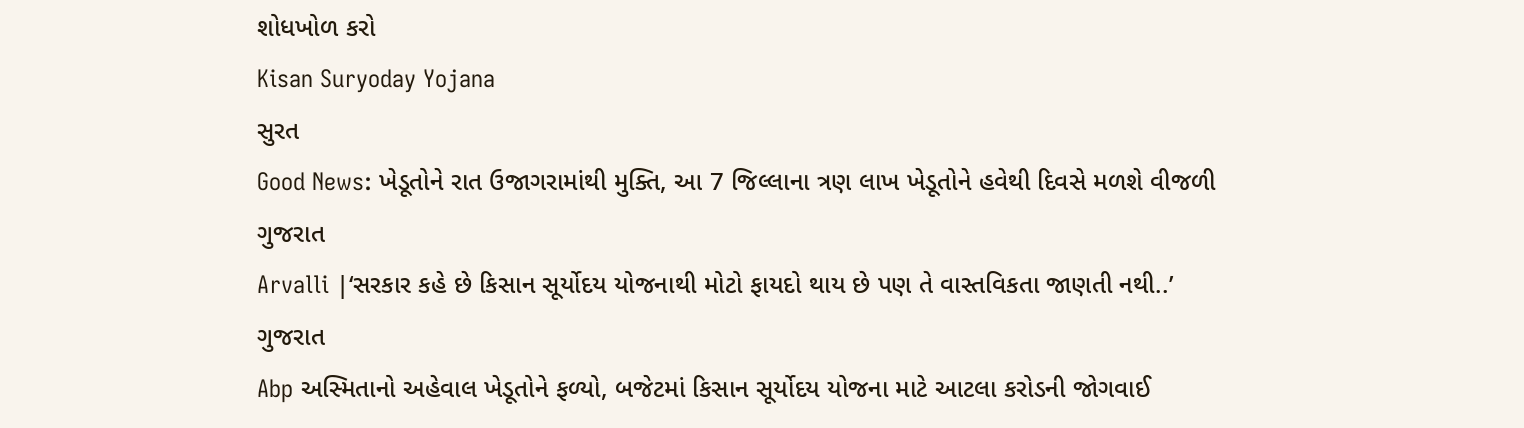શોધખોળ કરો
Kisan Suryoday Yojana
સુરત
Good News: ખેડૂતોને રાત ઉજાગરામાંથી મુક્તિ, આ 7 જિલ્લાના ત્રણ લાખ ખેડૂતોને હવેથી દિવસે મળશે વીજળી
ગુજરાત
Arvalli |‘સરકાર કહે છે કિસાન સૂર્યોદય યોજનાથી મોટો ફાયદો થાય છે પણ તે વાસ્તવિકતા જાણતી નથી..’
ગુજરાત
Abp અસ્મિતાનો અહેવાલ ખેડૂતોને ફળ્યો, બજેટમાં કિસાન સૂર્યોદય યોજના માટે આટલા કરોડની જોગવાઈ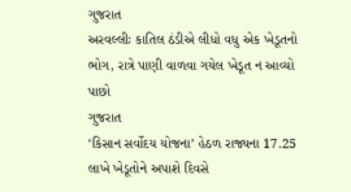ગુજરાત
અરવલ્લીઃ કાતિલ ઠંડીએ લીધો વધુ એક ખેડૂતનો ભોગ, રાત્રે પાણી વાળવા ગયેલ ખેડૂત ન આવ્યો પાછો
ગુજરાત
‘કિસાન સર્વોદય યોજના’ હેઠળ રાજ્યના 17.25 લાખે ખેડૂતોને અપાશે દિવસે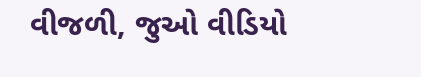વીજળી, જુઓ વીડિયો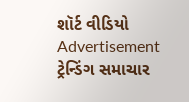શૉર્ટ વીડિયો
Advertisement
ટ્રેન્ડિંગ સમાચાર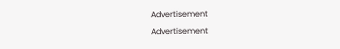Advertisement
Advertisement